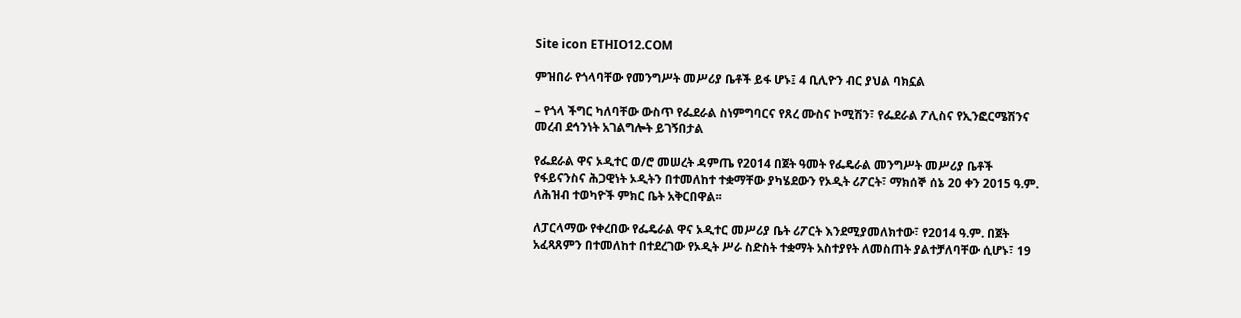Site icon ETHIO12.COM

ምዝበራ የጎላባቸው የመንግሥት መሥሪያ ቤቶች ይፋ ሆኑ፤ 4 ቢሊዮን ብር ያህል ባክኗል

– የጎላ ችግር ካለባቸው ውስጥ የፌደራል ስነምግባርና የጸረ ሙስና ኮሚሽን፣ የፌደራል ፖሊስና የኢንፎርሜሽንና መረብ ደኅንነት አገልግሎት ይገኝበታል

የፌደራል ዋና ኦዲተር ወ/ሮ መሠረት ዳምጤ የ2014 በጀት ዓመት የፌዴራል መንግሥት መሥሪያ ቤቶች የፋይናንስና ሕጋዊነት ኦዲትን በተመለከተ ተቋማቸው ያካሄደውን የኦዲት ሪፖርት፣ ማክሰኞ ሰኔ 20 ቀን 2015 ዓ.ም. ለሕዝብ ተወካዮች ምክር ቤት አቅርበዋል፡፡

ለፓርላማው የቀረበው የፌዴራል ዋና ኦዲተር መሥሪያ ቤት ሪፖርት እንደሚያመለክተው፣ የ2014 ዓ.ም. በጀት አፈጻጸምን በተመለከተ በተደረገው የኦዲት ሥራ ስድስት ተቋማት አስተያየት ለመስጠት ያልተቻለባቸው ሲሆኑ፣ 19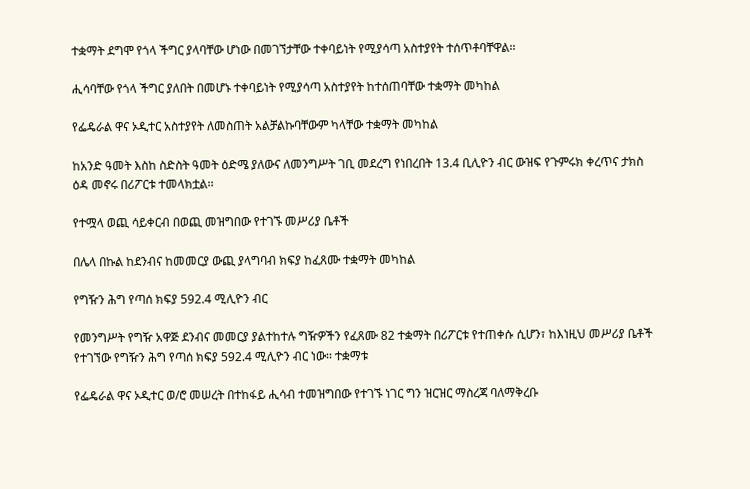ተቋማት ደግሞ የጎላ ችግር ያላባቸው ሆነው በመገኘታቸው ተቀባይነት የሚያሳጣ አስተያየት ተሰጥቶባቸዋል፡፡

ሒሳባቸው የጎላ ችግር ያለበት በመሆኑ ተቀባይነት የሚያሳጣ አስተያየት ከተሰጠባቸው ተቋማት መካከል

የፌዴራል ዋና ኦዲተር አስተያየት ለመስጠት አልቻልኩባቸውም ካላቸው ተቋማት መካከል

ከአንድ ዓመት እስከ ስድስት ዓመት ዕድሜ ያለውና ለመንግሥት ገቢ መደረግ የነበረበት 13.4 ቢሊዮን ብር ውዝፍ የጉምሩክ ቀረጥና ታክስ ዕዳ መኖሩ በሪፖርቱ ተመላክቷል፡፡

የተሟላ ወጪ ሳይቀርብ በወጪ መዝግበው የተገኙ መሥሪያ ቤቶች

በሌላ በኩል ከደንብና ከመመርያ ውጪ ያላግባብ ክፍያ ከፈጸሙ ተቋማት መካከል

የግዥን ሕግ የጣሰ ክፍያ 592.4 ሚሊዮን ብር

የመንግሥት የግዥ አዋጅ ደንብና መመርያ ያልተከተሉ ግዥዎችን የፈጸሙ 82 ተቋማት በሪፖርቱ የተጠቀሱ ሲሆን፣ ከእነዚህ መሥሪያ ቤቶች የተገኘው የግዥን ሕግ የጣሰ ክፍያ 592.4 ሚሊዮን ብር ነው፡፡ ተቋማቱ

የፌዴራል ዋና ኦዲተር ወ/ሮ መሠረት በተከፋይ ሒሳብ ተመዝግበው የተገኙ ነገር ግን ዝርዝር ማስረጃ ባለማቅረቡ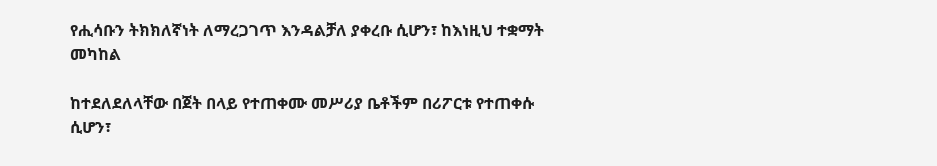የሒሳቡን ትክክለኛነት ለማረጋገጥ እንዳልቻለ ያቀረቡ ሲሆን፣ ከእነዚህ ተቋማት መካከል

ከተደለደለላቸው በጀት በላይ የተጠቀሙ መሥሪያ ቤቶችም በሪፖርቱ የተጠቀሱ ሲሆን፣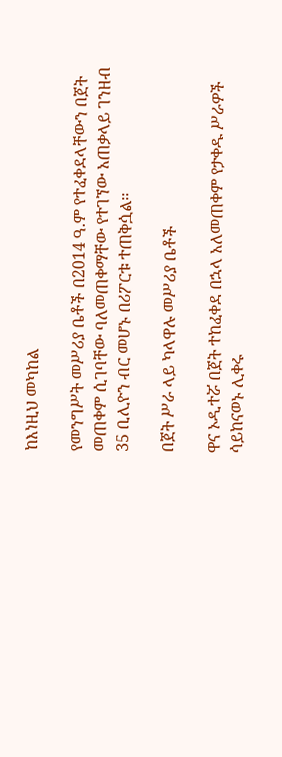ከእነዚህ መካከል

የመንግሥት መሥሪያ ቤቶች በ2014 ዓ.ም የተፈቀደላቸውን በጀት መጠቀም ሲገባቸው ባለመጠቀማቸው የተገኘው አጠቃላይ ገንዘብ 35 ቢሊዮን ብር መሆኑ በሪፖርቱ ተጠቅሷል፡፡

በጀት ሥራ ላይ ካላዋሉ መሥሪያ ቤቶች

ዋና ኦዲተሯ በጀት ተከፈቀደ በኋላ አለመጠቀም የታቀዱ ሥራዎች ሳይከናወኑ ሊቀሩ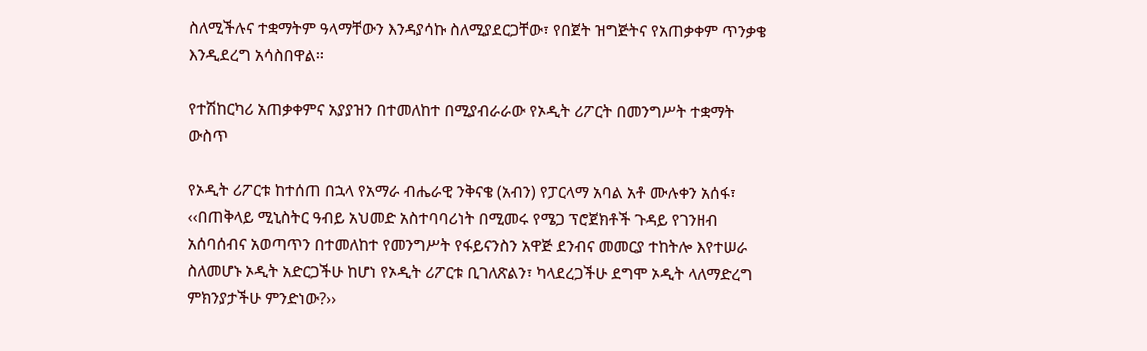ስለሚችሉና ተቋማትም ዓላማቸውን እንዳያሳኩ ስለሚያደርጋቸው፣ የበጀት ዝግጅትና የአጠቃቀም ጥንቃቄ እንዲደረግ አሳስበዋል፡፡

የተሽከርካሪ አጠቃቀምና አያያዝን በተመለከተ በሚያብራራው የኦዲት ሪፖርት በመንግሥት ተቋማት ውስጥ

የኦዲት ሪፖርቱ ከተሰጠ በኋላ የአማራ ብሔራዊ ንቅናቄ (አብን) የፓርላማ አባል አቶ ሙሉቀን አሰፋ፣ ‹‹በጠቅላይ ሚኒስትር ዓብይ አህመድ አስተባባሪነት በሚመሩ የሜጋ ፕሮጀክቶች ጉዳይ የገንዘብ አሰባሰብና አወጣጥን በተመለከተ የመንግሥት የፋይናንስን አዋጅ ደንብና መመርያ ተከትሎ እየተሠራ ስለመሆኑ ኦዲት አድርጋችሁ ከሆነ የኦዲት ሪፖርቱ ቢገለጽልን፣ ካላደረጋችሁ ደግሞ ኦዲት ላለማድረግ ምክንያታችሁ ምንድነው?››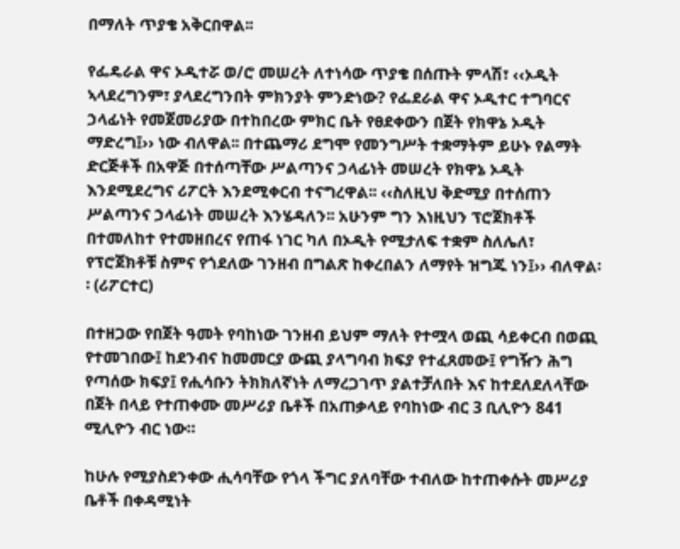በማለት ጥያቄ አቅርበዋል፡፡

የፌዴራል ዋና ኦዲተሯ ወ/ሮ መሠረት ለተነሳው ጥያቄ በሰጡት ምላሽ፣ ‹‹ኦዲት ኣላደረግንም፣ ያላደረግንበት ምክንያት ምንድነው? የፌደራል ዋና ኦዲተር ተግባርና ኃላፊነት የመጀመሪያው በተከበረው ምክር ቤት የፀደቀውን በጀት የክዋኔ ኦዲት ማድረግ፤›› ነው ብለዋል፡፡ በተጨማሪ ደግሞ የመንግሥት ተቋማትም ይሁኑ የልማት ድርጅቶች በአዋጅ በተሰጣቸው ሥልጣንና ኃላፊነት መሠረት የክዋኔ ኦዲት እንደሚደረግና ሪፖርት እንደሚቀርብ ተናግረዋል፡፡ ‹‹ስለዚህ ቅድሚያ በተሰጠን ሥልጣንና ኃላፊነት መሠረት እንሄዳለን፡፡ አሁንም ግን እነዚህን ፕሮጀክቶች በተመለከተ የተመዘበረና የጠፋ ነገር ካለ በኦዲት የሚታለፍ ተቋም ስለሌለ፣ የፕሮጀክቶቹ ስምና የጎደለው ገንዘብ በግልጽ ከቀረበልን ለማየት ዝግጁ ነን፤›› ብለዋል፡፡ (ሪፖርተር)

በተዘጋው የበጀት ዓመት የባከነው ገንዘብ ይህም ማለት የተሟላ ወጪ ሳይቀርብ በወጪ የተመገበው፤ ከደንብና ከመመርያ ውጪ ያላግባብ ክፍያ የተፈጸመው፤ የግዥን ሕግ የጣሰው ክፍያ፤ የሒሳቡን ትክክለኛነት ለማረጋገጥ ያልተቻለበት እና ከተደለደለላቸው በጀት በላይ የተጠቀሙ መሥሪያ ቤቶች በአጠቃላይ የባከነው ብር 3 ቢሊዮን 841 ሚሊዮን ብር ነው።

ከሁሉ የሚያስደንቀው ሒሳባቸው የጎላ ችግር ያለባቸው ተብለው ከተጠቀሱት መሥሪያ ቤቶች በቀዳሚነት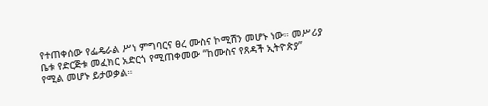የተጠቀሰው የፌዴራል ሥነ ምግባርና ፀረ ሙስና ኮሚሽን መሆኑ ነው። መሥሪያ ቤቱ የድርጅቱ መፈክር አድርጎ የሚጠቀመው “ከሙስና የጸዳች ኢትዮጵያ” የሚል መሆኑ ይታወቃል።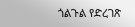ጎልጉል የድረገጽ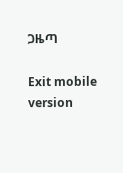ጋዜጣ

Exit mobile version